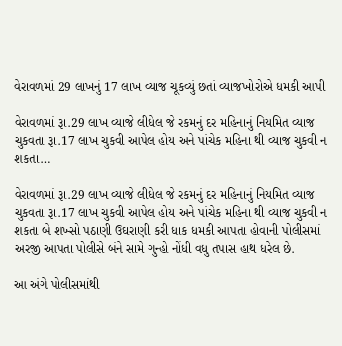વેરાવળમાં 29 લાખનું 17 લાખ વ્યાજ ચૂકવ્યું છતાં વ્યાજખોરોએ ધમકી આપી

વેરાવળમાં રૂા.29 લાખ વ્યાજે લીધેલ જે રકમનું દર મહિનાનું નિયમિત વ્યાજ ચુકવતા રૂા.17 લાખ ચુકવી આપેલ હોય અને પાંચેક મહિના થી વ્યાજ ચુકવી ન શકતા…

વેરાવળમાં રૂા.29 લાખ વ્યાજે લીધેલ જે રકમનું દર મહિનાનું નિયમિત વ્યાજ ચુકવતા રૂા.17 લાખ ચુકવી આપેલ હોય અને પાંચેક મહિના થી વ્યાજ ચુકવી ન શકતા બે શખ્સો પઠાણી ઉઘરાણી કરી ધાક ધમકી આપતા હોવાની પોલીસમાં અરજી આપતા પોલીસે બંને સામે ગુન્હો નોંધી વધુ તપાસ હાથ ધરેલ છે.

આ અંગે પોલીસમાંથી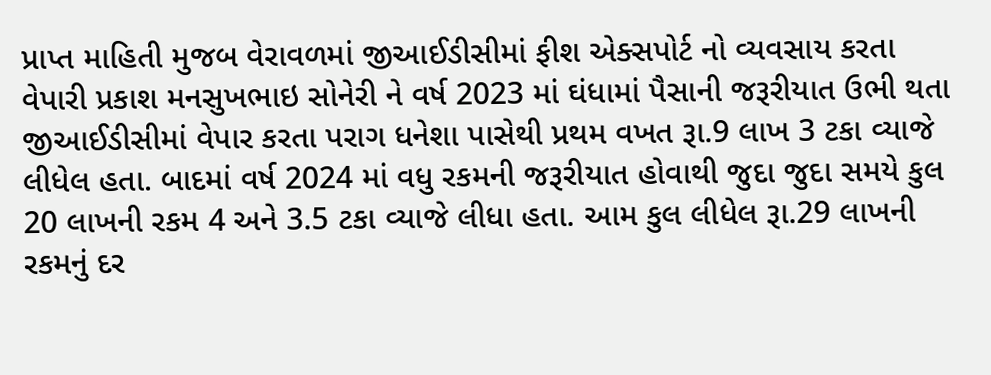પ્રાપ્ત માહિતી મુજબ વેરાવળમાં જીઆઈડીસીમાં ફીશ એક્સપોર્ટ નો વ્યવસાય કરતા વેપારી પ્રકાશ મનસુખભાઇ સોનેરી ને વર્ષ 2023 માં ઘંધામાં પૈસાની જરૂરીયાત ઉભી થતા જીઆઈડીસીમાં વેપાર કરતા પરાગ ધનેશા પાસેથી પ્રથમ વખત રૂા.9 લાખ 3 ટકા વ્યાજે લીધેલ હતા. બાદમાં વર્ષ 2024 માં વધુ રકમની જરૂરીયાત હોવાથી જુદા જુદા સમયે કુલ 20 લાખની રકમ 4 અને 3.5 ટકા વ્યાજે લીધા હતા. આમ કુલ લીધેલ રૂા.29 લાખની રકમનું દર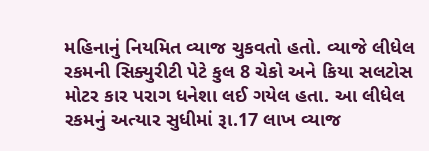મહિનાનું નિયમિત વ્યાજ ચુકવતો હતો. વ્યાજે લીધેલ રકમની સિક્યુરીટી પેટે કુલ 8 ચેકો અને કિયા સલટોસ મોટર કાર પરાગ ધનેશા લઈ ગયેલ હતા. આ લીધેલ રકમનું અત્યાર સુધીમાં રૂા.17 લાખ વ્યાજ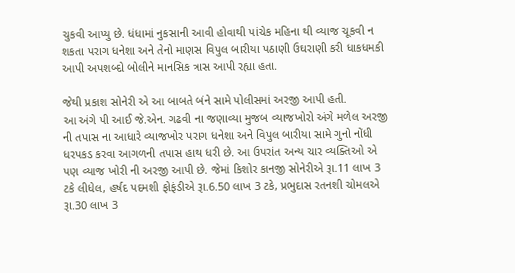ચુકવી આપ્યુ છે. ધંધામાં નુકસાની આવી હોવાથી પાંચેક મહિના થી વ્યાજ ચૂકવી ન શકતા પરાગ ધનેશા અને તેનો માણસ વિપુલ બારીયા પઠાણી ઉઘરાણી કરી ધાકધમકી આપી અપશબ્દો બોલીને માનસિક ત્રાસ આપી રહ્યા હતા.

જેથી પ્રકાશ સોનેરી એ આ બાબતે બંને સામે પોલીસમાં અરજી આપી હતી.
આ અંગે પી આઈ જે.એન. ગઢવી ના જણાવ્યા મુજબ વ્યાજખોરો અંગે મળેલ અરજી ની તપાસ ના આધારે વ્યાજખોર પરાગ ધનેશા અને વિપુલ બારીયા સામે ગુનો નોંધી ધરપકડ કરવા આગળની તપાસ હાથ ધરી છે. આ ઉપરાંત અન્ય ચાર વ્યક્તિઓ એ પણ વ્યાજ ખોરી ની અરજી આપી છે. જેમાં કિશોર કાનજી સોનેરીએ રૂા.11 લાખ 3 ટકે લીધેલ, હર્ષદ પદમશી ફોફંડીએ રૂા.6.50 લાખ 3 ટકે, પ્રભુદાસ રતનશી ચોમલએ રૂા.30 લાખ 3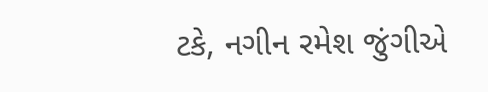ટકે, નગીન રમેશ જુંગીએ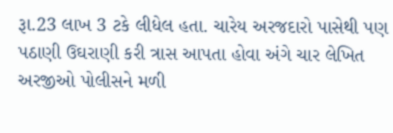રૂા.23 લાખ 3 ટકે લીધેલ હતા. ચારેય અરજદારો પાસેથી પણ પઠાણી ઉઘરાણી કરી ત્રાસ આપતા હોવા અંગે ચાર લેખિત અરજીઓ પોલીસને મળી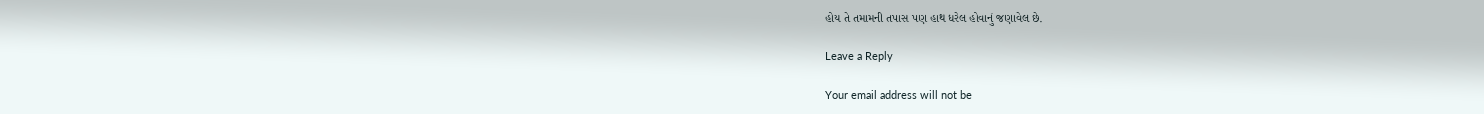હોય તે તમામની તપાસ પણ હાથ ધરેલ હોવાનું જણાવેલ છે.

Leave a Reply

Your email address will not be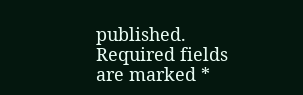published. Required fields are marked *